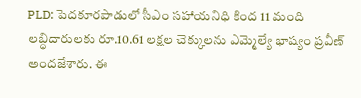PLD: పెదకూరపాడులో సీఎం సహాయనిధి కింద 11 మంది లబ్ధిదారులకు రూ.10.61 లక్షల చెక్కులను ఎమ్మెల్యే భాష్యం ప్రవీణ్ అందజేశారు. ఈ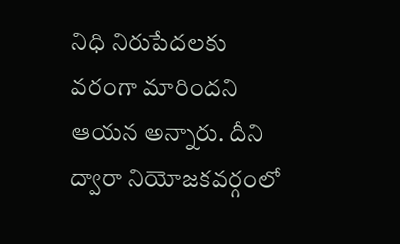నిధి నిరుపేదలకు వరంగా మారిందని ఆయన అన్నారు. దీని ద్వారా నియోజకవర్గంలో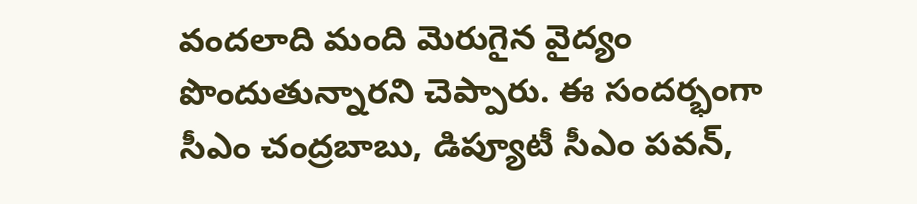వందలాది మంది మెరుగైన వైద్యం పొందుతున్నారని చెప్పారు. ఈ సందర్భంగా సీఎం చంద్రబాబు, డిప్యూటీ సీఎం పవన్,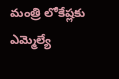మంత్రి లోకేష్లకు ఎమ్మెల్యే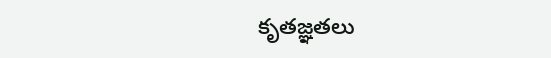కృతజ్ఞతలు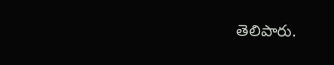తెలిపారు.